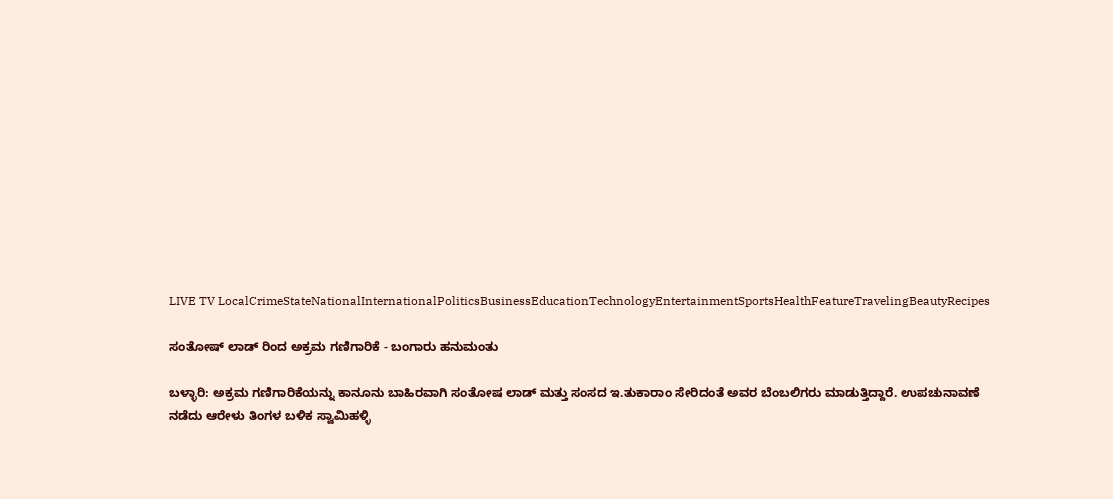LIVE TV LocalCrimeStateNationalInternationalPoliticsBusinessEducationTechnologyEntertainmentSportsHealthFeatureTravelingBeautyRecipes

ಸಂತೋಷ್ ಲಾಡ್ ರಿಂದ ಅಕ್ರಮ ಗಣಿಗಾರಿಕೆ - ಬಂಗಾರು ಹನುಮಂತು

ಬಳ್ಳಾರಿ: ಅಕ್ರಮ ಗಣಿಗಾರಿಕೆಯನ್ನು ಕಾನೂನು ಬಾಹಿರವಾಗಿ ಸಂತೋಷ ಲಾಡ್ ಮತ್ತು ಸಂಸದ ಇ.ತುಕಾರಾಂ ಸೇರಿದಂತೆ ಅವರ ಬೆಂಬಲಿಗರು ಮಾಡುತ್ತಿದ್ದಾರೆ. ಉಪಚುನಾವಣೆ ನಡೆದು ಆರೇಳು ತಿಂಗಳ ಬಳಿಕ ಸ್ವಾಮಿಹಳ್ಳಿ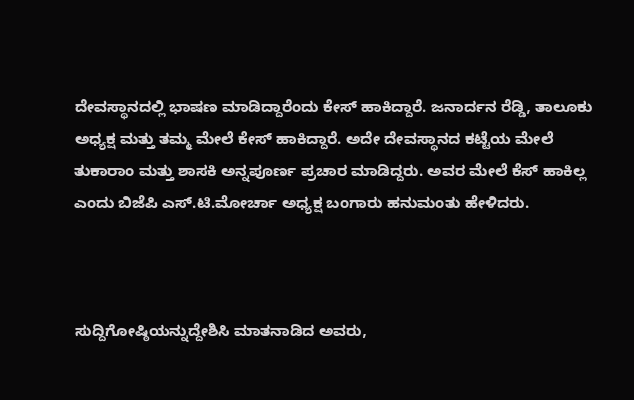ದೇವಸ್ಥಾನದಲ್ಲಿ ಭಾಷಣ ಮಾಡಿದ್ದಾರೆಂದು ಕೇಸ್ ಹಾಕಿದ್ದಾರೆ. ಜನಾರ್ದನ ರೆಡ್ಡಿ, ತಾಲೂಕು ಅಧ್ಯಕ್ಷ ಮತ್ತು ತಮ್ಮ ಮೇಲೆ ಕೇಸ್ ಹಾಕಿದ್ದಾರೆ. ಅದೇ ದೇವಸ್ಥಾನದ ಕಟ್ಟೆಯ ಮೇಲೆ ತುಕಾರಾಂ ಮತ್ತು ಶಾಸಕಿ ಅನ್ನಪೂರ್ಣ ಪ್ರಚಾರ ಮಾಡಿದ್ದರು. ಅವರ ಮೇಲೆ ಕೆಸ್ ಹಾಕಿಲ್ಲ ಎಂದು ಬಿಜೆಪಿ ಎಸ್.ಟಿ.ಮೋರ್ಚಾ ಅಧ್ಯಕ್ಷ ಬಂಗಾರು ಹನುಮಂತು ಹೇಳಿದರು.



ಸುದ್ದಿಗೋಷ್ಠಿಯನ್ನುದ್ದೇಶಿಸಿ ಮಾತನಾಡಿದ ಅವರು,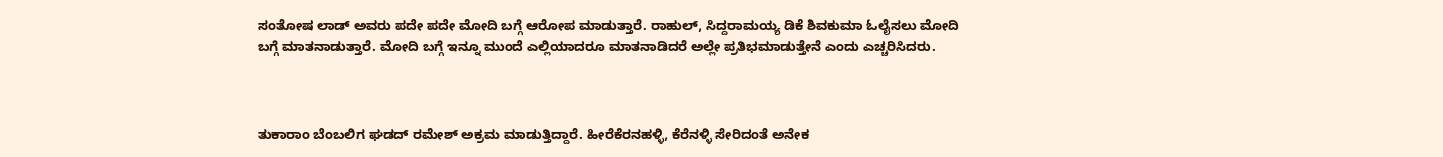ಸಂತೋಷ ಲಾಡ್ ಅವರು ಪದೇ ಪದೇ ಮೋದಿ ಬಗ್ಗೆ ಆರೋಪ ಮಾಡುತ್ತಾರೆ. ರಾಹುಲ್, ಸಿದ್ದರಾಮಯ್ಯ ಡಿಕೆ ಶಿವಕುಮಾ ಓಲೈಸಲು ಮೋದಿ ಬಗ್ಗೆ ಮಾತನಾಡುತ್ತಾರೆ. ಮೋದಿ ಬಗ್ಗೆ ಇನ್ನೂ ಮುಂದೆ ಎಲ್ಲಿಯಾದರೂ ಮಾತನಾಡಿದರೆ ಅಲ್ಲೇ ಪ್ರತಿಭಮಾಡುತ್ತೇನೆ ಎಂದು ಎಚ್ಚರಿಸಿದರು.



ತುಕಾರಾಂ ಬೆಂಬಲಿಗ ಘಡದ್ ರಮೇಶ್ ಅಕ್ರಮ ಮಾಡುತ್ತಿದ್ದಾರೆ. ಹೀರೆಕೆರನಹಳ್ಳಿ, ಕೆರೆನಳ್ಳಿ ಸೇರಿದಂತೆ ಅನೇಕ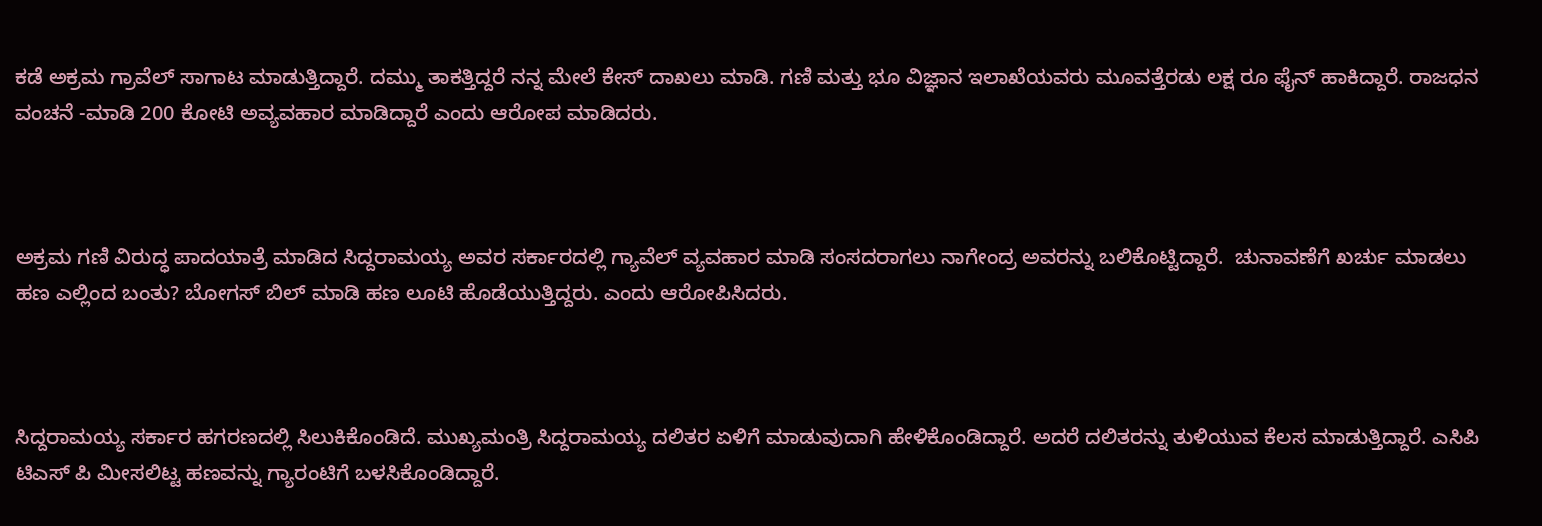ಕಡೆ ಅಕ್ರಮ ಗ್ರಾವೆಲ್ ಸಾಗಾಟ ಮಾಡುತ್ತಿದ್ದಾರೆ. ದಮ್ಮು ತಾಕತ್ತಿದ್ದರೆ ನನ್ನ ಮೇಲೆ ಕೇಸ್ ದಾಖಲು ಮಾಡಿ. ಗಣಿ ಮತ್ತು ಭೂ ವಿಜ್ಞಾನ ಇಲಾಖೆಯವರು ಮೂವತ್ತೆರಡು ಲಕ್ಷ ರೂ ಫೈನ್ ಹಾಕಿದ್ದಾರೆ. ರಾಜಧನ ವಂಚನೆ -ಮಾಡಿ 200 ಕೋಟಿ ಅವ್ಯವಹಾರ ಮಾಡಿದ್ದಾರೆ ಎಂದು ಆರೋಪ ಮಾಡಿದರು.



ಅಕ್ರಮ ಗಣಿ ವಿರುದ್ಧ ಪಾದಯಾತ್ರೆ ಮಾಡಿದ ಸಿದ್ದರಾಮಯ್ಯ ಅವರ ಸರ್ಕಾರದಲ್ಲಿ ಗ್ಯಾವೆಲ್ ವ್ಯವಹಾರ ಮಾಡಿ ಸಂಸದರಾಗಲು ನಾಗೇಂದ್ರ ಅವರನ್ನು ಬಲಿಕೊಟ್ಟಿದ್ದಾರೆ.  ಚುನಾವಣೆಗೆ ಖರ್ಚು ಮಾಡಲು ಹಣ ಎಲ್ಲಿಂದ ಬಂತು? ಬೋಗಸ್ ಬಿಲ್ ಮಾಡಿ ಹಣ ಲೂಟಿ ಹೊಡೆಯುತ್ತಿದ್ದರು. ಎಂದು ಆರೋಪಿಸಿದರು.



ಸಿದ್ದರಾಮಯ್ಯ ಸರ್ಕಾರ ಹಗರಣದಲ್ಲಿ ಸಿಲುಕಿಕೊಂಡಿದೆ. ಮುಖ್ಯಮಂತ್ರಿ ಸಿದ್ದರಾಮಯ್ಯ ದಲಿತರ ಏಳಿಗೆ ಮಾಡುವುದಾಗಿ ಹೇಳಿಕೊಂಡಿದ್ದಾರೆ. ಅದರೆ ದಲಿತರನ್ನು ತುಳಿಯುವ ಕೆಲಸ ಮಾಡುತ್ತಿದ್ದಾರೆ. ಎಸಿಪಿ ಟಿಎಸ್ ಪಿ ಮೀಸಲಿಟ್ಟ ಹಣವನ್ನು ಗ್ಯಾರಂಟಿಗೆ ಬಳಸಿಕೊಂಡಿದ್ದಾರೆ.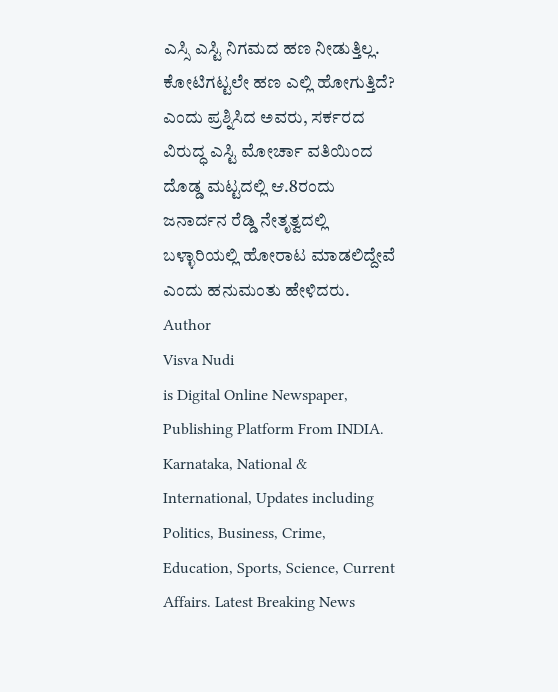ಎಸ್ಸಿ ಎಸ್ಟಿ ನಿಗಮದ ಹಣ ನೀಡುತ್ತಿಲ್ಲ. ಕೋಟಿಗಟ್ಟಲೇ ಹಣ ಎಲ್ಲಿ ಹೋಗುತ್ತಿದೆ? ಎಂದು ಪ್ರಶ್ನಿಸಿದ ಅವರು, ಸರ್ಕರದ ವಿರುದ್ಧ ಎಸ್ಟಿ ಮೋರ್ಚಾ ವತಿಯಿಂದ ದೊಡ್ಡ ಮಟ್ಟದಲ್ಲಿ ಆ.8ರಂದು ಜನಾರ್ದನ ರೆಡ್ಡಿ ನೇತೃತ್ವದಲ್ಲಿ ಬಳ್ಳಾರಿಯಲ್ಲಿ ಹೋರಾಟ ಮಾಡಲಿದ್ದೇವೆ ಎಂದು ಹನುಮಂತು ಹೇಳಿದರು.
Author
Visva Nudi
is Digital Online Newspaper, Publishing Platform From INDIA. Karnataka, National & International, Updates including Politics, Business, Crime, Education, Sports, Science, Current Affairs. Latest Breaking News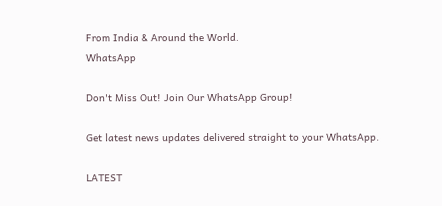From India & Around the World.
WhatsApp

Don't Miss Out! Join Our WhatsApp Group!

Get latest news updates delivered straight to your WhatsApp.

LATEST